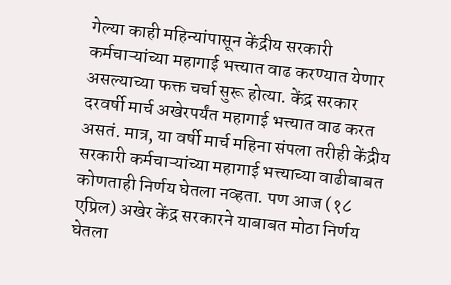गेल्या काही महिन्यांपासून केंद्रीय सरकारी कर्मचाऱ्यांच्या महागाई भत्त्यात वाढ करण्यात येणार असल्याच्या फक्त चर्चा सुरू होत्या. केंद्र सरकार दरवर्षी मार्च अखेरपर्यंत महागाई भत्त्यात वाढ करत असतं. मात्र, या वर्षी मार्च महिना संपला तरीही केंद्रीय सरकारी कर्मचाऱ्यांच्या महागाई भत्त्याच्या वाढीबाबत कोणताही निर्णय घेतला नव्हता. पण आज (१८ एप्रिल) अखेर केंद्र सरकारने याबाबत मोठा निर्णय घेतला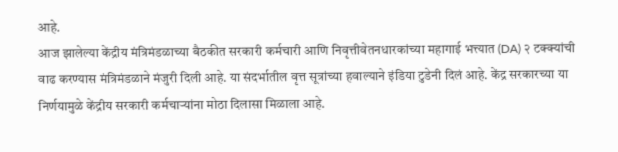आहे.
आज झालेल्या केंद्रीय मंत्रिमंडळाच्या बैठकीत सरकारी कर्मचारी आणि निवृत्तीवेतनधारकांच्या महागाई भत्त्यात (DA) २ टक्क्यांची वाढ करण्यास मंत्रिमंडळाने मंजुरी दिली आहे. या संदर्भातील वृत्त सूत्रांच्या हवाल्याने इंडिया टुडेनी दिलं आहे. केंद्र सरकारच्या या निर्णयामुळे केंद्रीय सरकारी कर्मचाऱ्यांना मोठा दिलासा मिळाला आहे.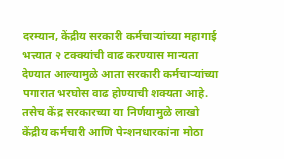दरम्यान, केंद्रीय सरकारी कर्मचाऱ्यांच्या महागाई भत्त्यात २ टक्क्यांची वाढ करण्यास मान्यता देण्यात आल्यामुळे आता सरकारी कर्मचाऱ्यांच्या पगारात भरघोस वाढ होण्याची शक्यता आहे. तसेच केंद्र सरकारच्या या निर्णयामुळे लाखो केंद्रीय कर्मचारी आणि पेन्शनधारकांना मोठा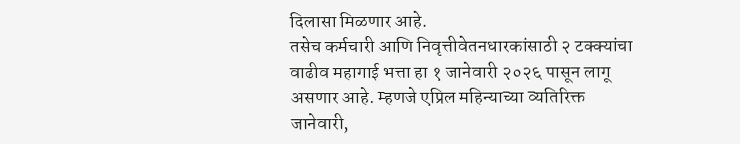दिलासा मिळणार आहे.
तसेच कर्मचारी आणि निवृत्तीवेतनधारकांसाठी २ टक्क्यांचा वाढीव महागाई भत्ता हा १ जानेवारी २०२६ पासून लागू असणार आहे. म्हणजे एप्रिल महिन्याच्या व्यतिरिक्त जानेवारी,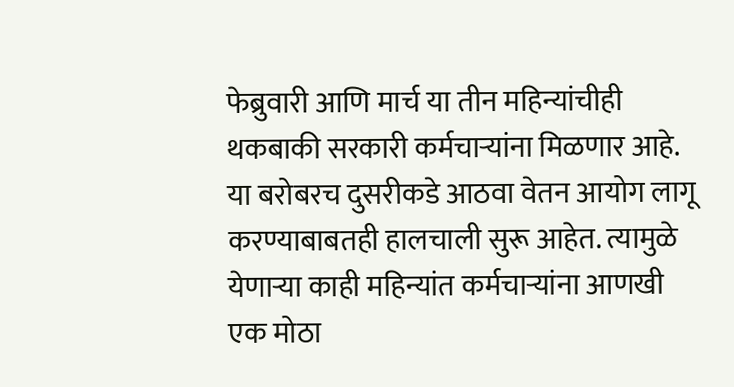फेब्रुवारी आणि मार्च या तीन महिन्यांचीही थकबाकी सरकारी कर्मचाऱ्यांना मिळणार आहे. या बरोबरच दुसरीकडे आठवा वेतन आयोग लागू करण्याबाबतही हालचाली सुरू आहेत. त्यामुळे येणाऱ्या काही महिन्यांत कर्मचाऱ्यांना आणखी एक मोठा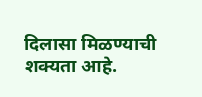दिलासा मिळण्याची शक्यता आहे.